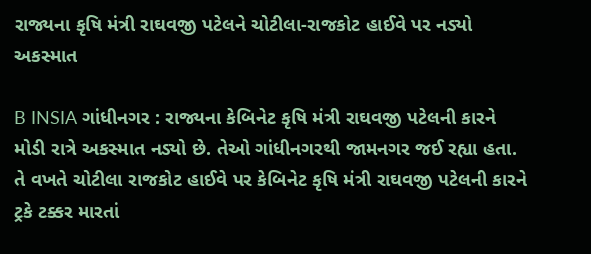રાજ્યના કૃષિ મંત્રી રાઘવજી પટેલને ચોટીલા-રાજકોટ હાઈવે પર નડ્યો અકસ્માત

B INSIA ગાંધીનગર : રાજ્યના કેબિનેટ કૃષિ મંત્રી રાઘવજી પટેલની કારને મોડી રાત્રે અકસ્માત નડ્યો છે. તેઓ ગાંધીનગરથી જામનગર જઈ રહ્યા હતા. તે વખતે ચોટીલા રાજકોટ હાઈવે પર કેબિનેટ કૃષિ મંત્રી રાઘવજી પટેલની કારને ટ્રકે ટક્કર મારતાં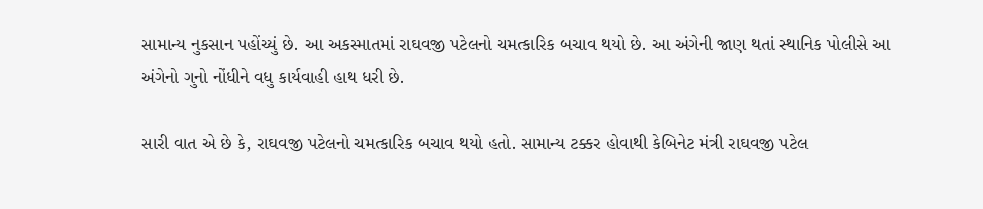સામાન્ય નુકસાન પહોંચ્યું છે. આ અકસ્માતમાં રાઘવજી પટેલનો ચમત્કારિક બચાવ થયો છે. આ અંગેની જાણ થતાં સ્થાનિક પોલીસે આ અંગેનો ગુનો નોંધીને વધુ કાર્યવાહી હાથ ધરી છે.

સારી વાત એ છે કે, રાઘવજી પટેલનો ચમત્કારિક બચાવ થયો હતો. સામાન્ય ટક્કર હોવાથી કેબિનેટ મંત્રી રાઘવજી પટેલ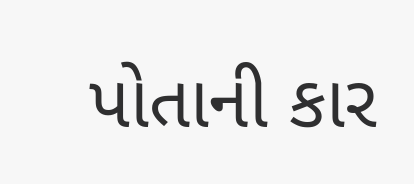પોતાની કાર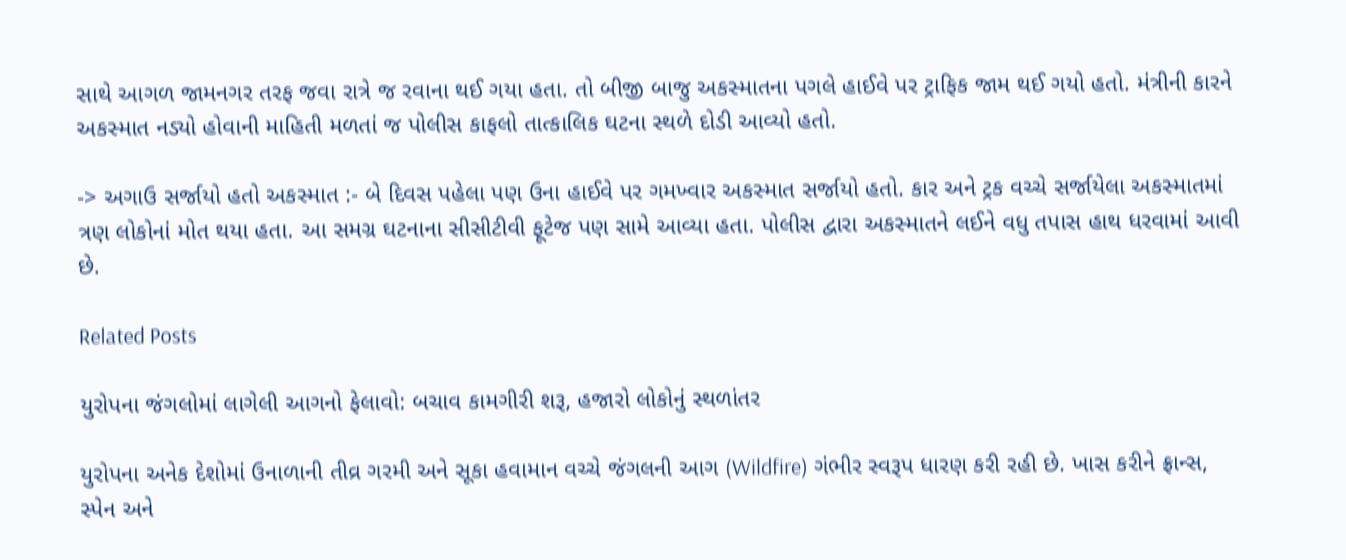સાથે આગળ જામનગર તરફ જવા રાત્રે જ રવાના થઈ ગયા હતા. તો બીજી બાજુ અકસ્માતના પગલે હાઈવે પર ટ્રાફિક જામ થઈ ગયો હતો. મંત્રીની કારને અકસ્માત નડ્યો હોવાની માહિતી મળતાં જ પોલીસ કાફલો તાત્કાલિક ઘટના સ્થળે દોડી આવ્યો હતો.

-> અગાઉ સર્જાયો હતો અકસ્માત :- બે દિવસ પહેલા પણ ઉના હાઈવે પર ગમખ્વાર અકસ્માત સર્જાયો હતો. કાર અને ટ્રક વચ્ચે સર્જાયેલા અકસ્માતમાં ત્રણ લોકોનાં મોત થયા હતા. આ સમગ્ર ઘટનાના સીસીટીવી ફૂટેજ પણ સામે આવ્યા હતા. પોલીસ દ્વારા અકસ્માતને લઈને વધુ તપાસ હાથ ધરવામાં આવી છે.

Related Posts

યુરોપના જંગલોમાં લાગેલી આગનો ફેલાવો: બચાવ કામગીરી શરૂ, હજારો લોકોનું સ્થળાંતર

યુરોપના અનેક દેશોમાં ઉનાળાની તીવ્ર ગરમી અને સૂકા હવામાન વચ્ચે જંગલની આગ (Wildfire) ગંભીર સ્વરૂપ ધારણ કરી રહી છે. ખાસ કરીને ફ્રાન્સ, સ્પેન અને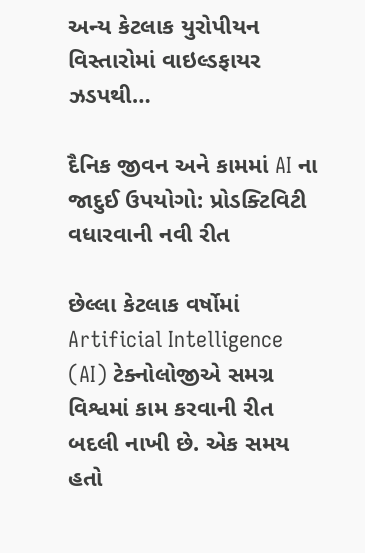અન્ય કેટલાક યુરોપીયન વિસ્તારોમાં વાઇલ્ડફાયર ઝડપથી…

દૈનિક જીવન અને કામમાં AI ના જાદુઈ ઉપયોગો: પ્રોડક્ટિવિટી વધારવાની નવી રીત

છેલ્લા કેટલાક વર્ષોમાં Artificial Intelligence (AI) ટેક્નોલોજીએ સમગ્ર વિશ્વમાં કામ કરવાની રીત બદલી નાખી છે. એક સમય હતો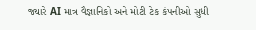જ્યારે AI માત્ર વૈજ્ઞાનિકો અને મોટી ટેક કંપનીઓ સુધી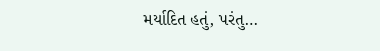મર્યાદિત હતું, પરંતુ…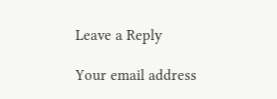Leave a Reply

Your email address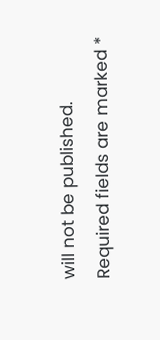will not be published. Required fields are marked *